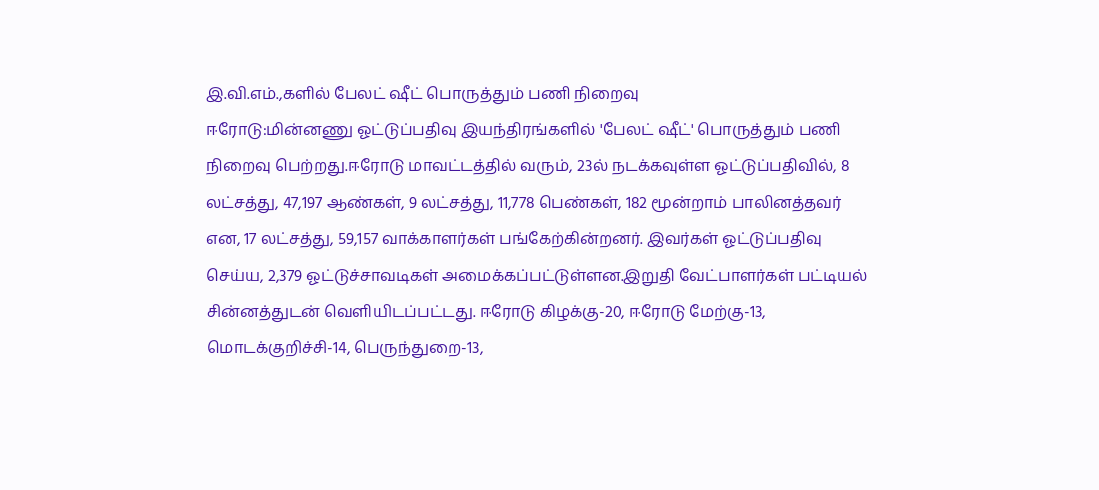இ.வி.எம்.,களில் பேலட் ஷீட் பொருத்தும் பணி நிறைவு
ஈரோடு:மின்னணு ஓட்டுப்பதிவு இயந்திரங்களில் 'பேலட் ஷீட்' பொருத்தும் பணி நிறைவு பெற்றது.ஈரோடு மாவட்டத்தில் வரும், 23ல் நடக்கவுள்ள ஓட்டுப்பதிவில், 8 லட்சத்து, 47,197 ஆண்கள், 9 லட்சத்து, 11,778 பெண்கள், 182 மூன்றாம் பாலினத்தவர் என, 17 லட்சத்து, 59,157 வாக்காளர்கள் பங்கேற்கின்றனர். இவர்கள் ஓட்டுப்பதிவு செய்ய, 2,379 ஓட்டுச்சாவடிகள் அமைக்கப்பட்டுள்ளன.இறுதி வேட்பாளர்கள் பட்டியல் சின்னத்துடன் வெளியிடப்பட்டது. ஈரோடு கிழக்கு-20, ஈரோடு மேற்கு-13, மொடக்குறிச்சி-14, பெருந்துறை-13,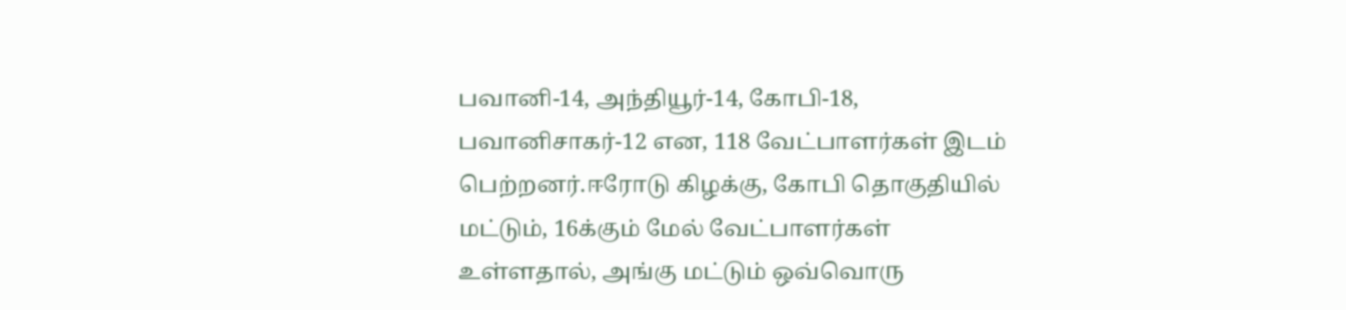பவானி-14, அந்தியூர்-14, கோபி-18, பவானிசாகர்-12 என, 118 வேட்பாளர்கள் இடம் பெற்றனர்.ஈரோடு கிழக்கு, கோபி தொகுதியில் மட்டும், 16க்கும் மேல் வேட்பாளர்கள் உள்ளதால், அங்கு மட்டும் ஒவ்வொரு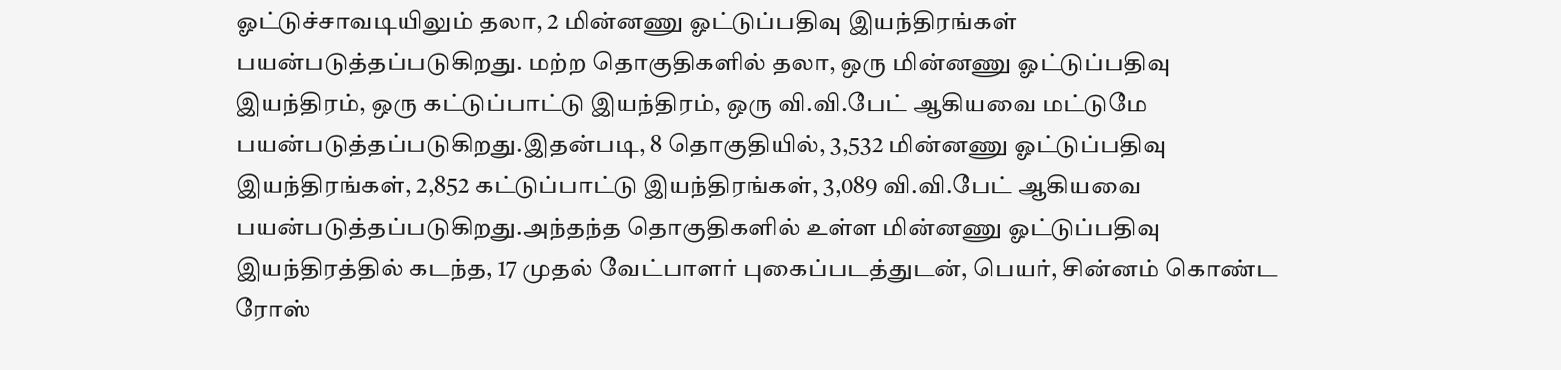ஓட்டுச்சாவடியிலும் தலா, 2 மின்னணு ஓட்டுப்பதிவு இயந்திரங்கள் பயன்படுத்தப்படுகிறது. மற்ற தொகுதிகளில் தலா, ஒரு மின்னணு ஓட்டுப்பதிவு இயந்திரம், ஒரு கட்டுப்பாட்டு இயந்திரம், ஒரு வி.வி.பேட் ஆகியவை மட்டுமே பயன்படுத்தப்படுகிறது.இதன்படி, 8 தொகுதியில், 3,532 மின்னணு ஓட்டுப்பதிவு இயந்திரங்கள், 2,852 கட்டுப்பாட்டு இயந்திரங்கள், 3,089 வி.வி.பேட் ஆகியவை பயன்படுத்தப்படுகிறது.அந்தந்த தொகுதிகளில் உள்ள மின்னணு ஓட்டுப்பதிவு இயந்திரத்தில் கடந்த, 17 முதல் வேட்பாளர் புகைப்படத்துடன், பெயர், சின்னம் கொண்ட ரோஸ்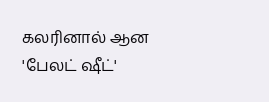கலரினால் ஆன 'பேலட் ஷீட்'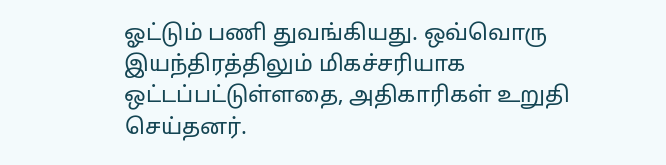ஓட்டும் பணி துவங்கியது. ஒவ்வொரு இயந்திரத்திலும் மிகச்சரியாக ஒட்டப்பட்டுள்ளதை, அதிகாரிகள் உறுதி செய்தனர்.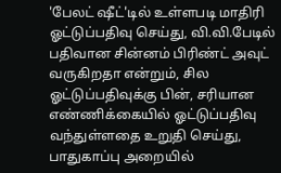'பேலட் ஷீட்'டில் உள்ளபடி மாதிரி ஓட்டுப்பதிவு செய்து, வி.வி.பேடில் பதிவான சின்னம் பிரிண்ட் அவுட் வருகிறதா என்றும், சில ஓட்டுப்பதிவுக்கு பின், சரியான எண்ணிக்கையில் ஓட்டுப்பதிவு வந்துள்ளதை உறுதி செய்து, பாதுகாப்பு அறையில்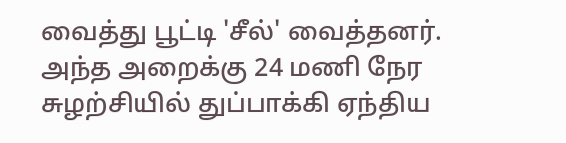வைத்து பூட்டி 'சீல்' வைத்தனர். அந்த அறைக்கு 24 மணி நேர சுழற்சியில் துப்பாக்கி ஏந்திய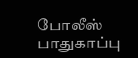போலீஸ் பாதுகாப்பு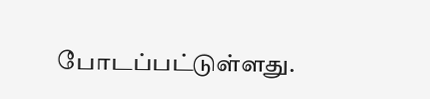போடப்பட்டுள்ளது.